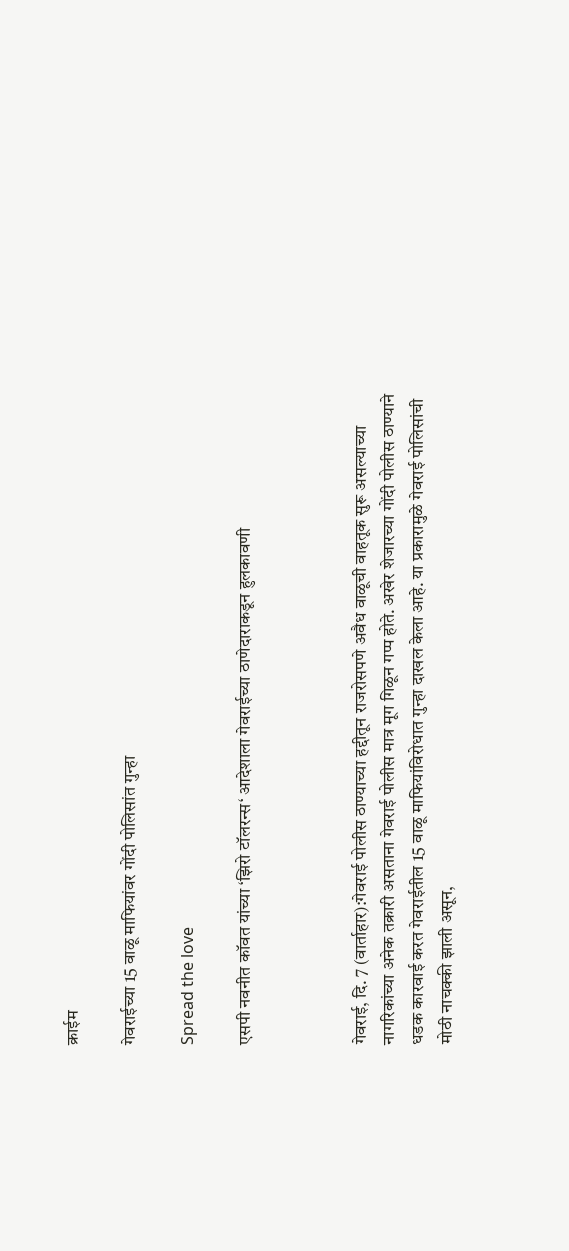क्राईम

गेवराईच्या 15 वाळू माफियांवर गोंदी पोलिसांत गुन्हा

Spread the love

एसपी नवनीत कॉवत यांच्या ‘झिरो टॉलरन्स‘ आदेशाला गेवराईच्या ठाणेदाराकडून हुलकावणी



गेवराई, दि. 7 (वार्ताहार):गेवराई पोलीस ठाण्याच्या हद्दीतून राजरोसपणे अवैध वाळूची वाहतूक सुरू असल्याच्या नागरिकांच्या अनेक तक्रारी असताना गेवराई पोलीस मात्र मूग गिळून गप्प होते. अखेर शेजारच्या गोंदी पोलीस ठाण्याने धडक कारवाई करत गेवराईतील 15 वाळू माफियांविरोधात गुन्हा दाखल केला आहे. या प्रकारामुळे गेवराई पोलिसांची मोठी नाचक्की झाली असून,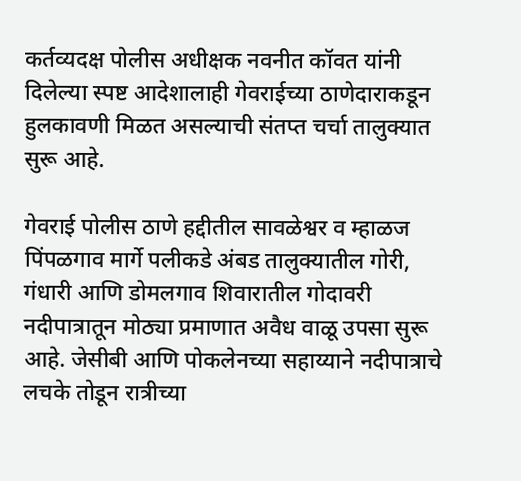कर्तव्यदक्ष पोलीस अधीक्षक नवनीत कॉवत यांनी दिलेल्या स्पष्ट आदेशालाही गेवराईच्या ठाणेदाराकडून हुलकावणी मिळत असल्याची संतप्त चर्चा तालुक्यात सुरू आहे.

गेवराई पोलीस ठाणे हद्दीतील सावळेश्वर व म्हाळज पिंपळगाव मार्गे पलीकडे अंबड तालुक्यातील गोरी, गंधारी आणि डोमलगाव शिवारातील गोदावरी नदीपात्रातून मोठ्या प्रमाणात अवैध वाळू उपसा सुरू आहे. जेसीबी आणि पोकलेनच्या सहाय्याने नदीपात्राचे लचके तोडून रात्रीच्या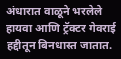अंधारात वाळूने भरलेले हायवा आणि ट्रॅक्टर गेवराई हद्दीतून बिनधास्त जातात.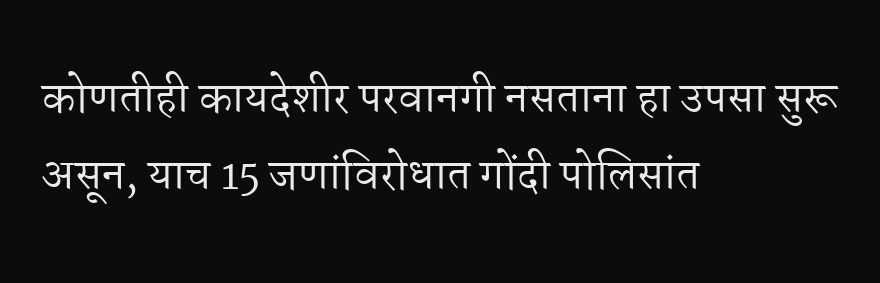कोणतीही कायदेशीर परवानगी नसताना हा उपसा सुरू असून, याच 15 जणांविरोधात गोंदी पोलिसांत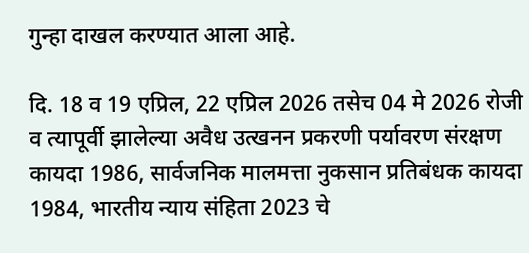गुन्हा दाखल करण्यात आला आहे.

दि. 18 व 19 एप्रिल, 22 एप्रिल 2026 तसेच 04 मे 2026 रोजी व त्यापूर्वी झालेल्या अवैध उत्खनन प्रकरणी पर्यावरण संरक्षण कायदा 1986, सार्वजनिक मालमत्ता नुकसान प्रतिबंधक कायदा 1984, भारतीय न्याय संहिता 2023 चे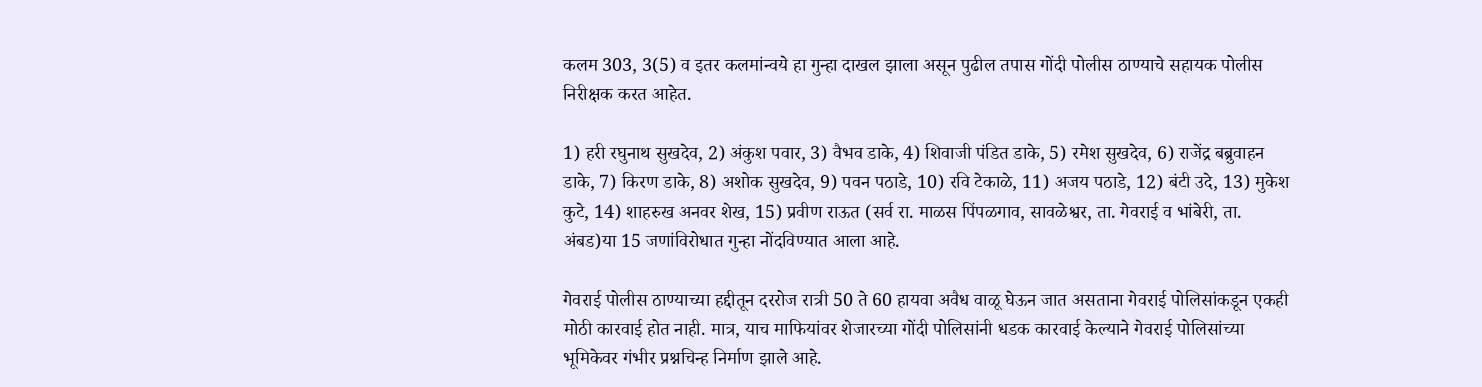कलम 303, 3(5) व इतर कलमांन्वये हा गुन्हा दाखल झाला असून पुढील तपास गोंदी पोलीस ठाण्याचे सहायक पोलीस निरीक्षक करत आहेत.

1) हरी रघुनाथ सुखदेव, 2) अंकुश पवार, 3) वैभव डाके, 4) शिवाजी पंडित डाके, 5) रमेश सुखदेव, 6) राजेंद्र बब्रुवाहन डाके, 7) किरण डाके, 8) अशोक सुखदेव, 9) पवन पठाडे, 10) रवि टेकाळे, 11) अजय पठाडे, 12) बंटी उदे, 13) मुकेश कुटे, 14) शाहरुख अनवर शेख, 15) प्रवीण राऊत (सर्व रा. माळस पिंपळगाव, सावळेश्वर, ता. गेवराई व भांबेरी, ता. अंबड)या 15 जणांविरोधात गुन्हा नोंदविण्यात आला आहे.

गेवराई पोलीस ठाण्याच्या हद्दीतून दररोज रात्री 50 ते 60 हायवा अवैध वाळू घेऊन जात असताना गेवराई पोलिसांकडून एकही मोठी कारवाई होत नाही. मात्र, याच माफियांवर शेजारच्या गोंदी पोलिसांनी धडक कारवाई केल्याने गेवराई पोलिसांच्या भूमिकेवर गंभीर प्रश्नचिन्ह निर्माण झाले आहे.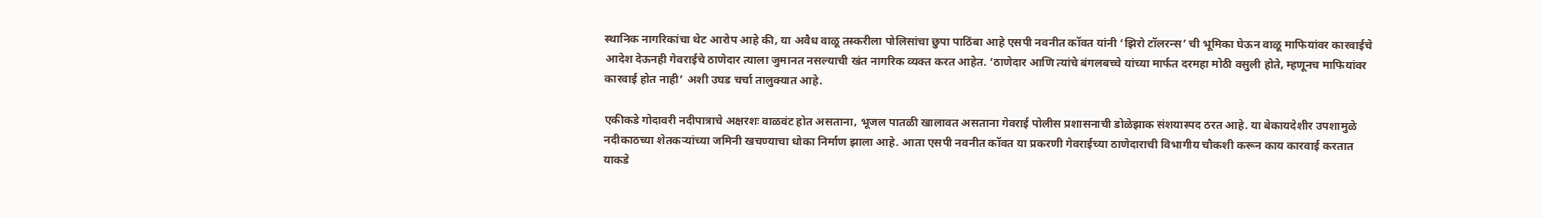स्थानिक नागरिकांचा थेट आरोप आहे की, या अवैध वाळू तस्करीला पोलिसांचा छुपा पाठिंबा आहे एसपी नवनीत कॉवत यांनी ‘झिरो टॉलरन्स’ ची भूमिका घेऊन वाळू माफियांवर कारवाईचे आदेश देऊनही गेवराईचे ठाणेदार त्याला जुमानत नसल्याची खंत नागरिक व्यक्त करत आहेत. ‘ठाणेदार आणि त्यांचे बंगलबच्चे यांच्या मार्फत दरमहा मोठी वसुली होते, म्हणूनच माफियांवर कारवाई होत नाही’ अशी उघड चर्चा तालुक्यात आहे.

एकीकडे गोदावरी नदीपात्राचे अक्षरशः वाळवंट होत असताना, भूजल पातळी खालावत असताना गेवराई पोलीस प्रशासनाची डोळेझाक संशयास्पद ठरत आहे. या बेकायदेशीर उपशामुळे नदीकाठच्या शेतकऱ्यांच्या जमिनी खचण्याचा धोका निर्माण झाला आहे. आता एसपी नवनीत कॉवत या प्रकरणी गेवराईच्या ठाणेदाराची विभागीय चौकशी करून काय कारवाई करतात याकडे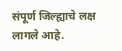संपूर्ण जिल्ह्याचे लक्ष लागले आहे.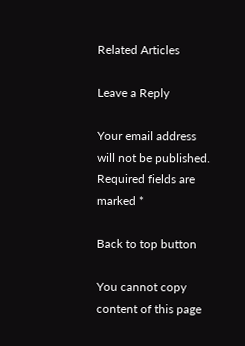Related Articles

Leave a Reply

Your email address will not be published. Required fields are marked *

Back to top button

You cannot copy content of this page